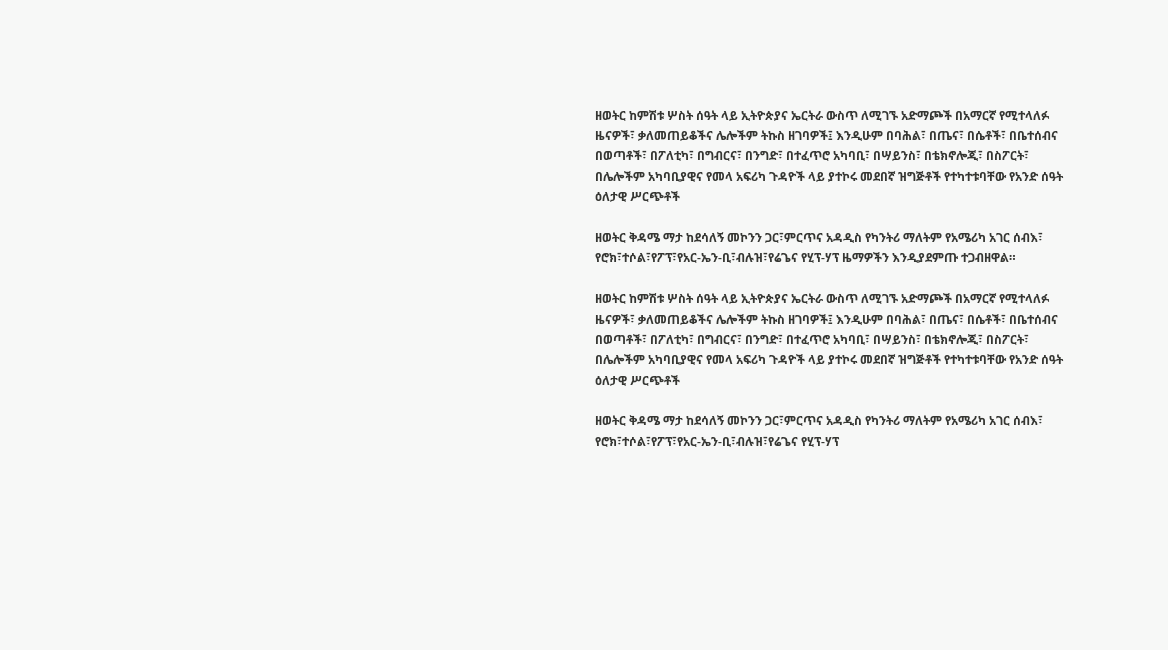ዘወትር ከምሽቱ ሦስት ሰዓት ላይ ኢትዮጵያና ኤርትራ ውስጥ ለሚገኙ አድማጮች በአማርኛ የሚተላለፉ ዜናዎች፣ ቃለመጠይቆችና ሌሎችም ትኩስ ዘገባዎች፤ እንዲሁም በባሕል፣ በጤና፣ በሴቶች፣ በቤተሰብና በወጣቶች፣ በፖለቲካ፣ በግብርና፣ በንግድ፣ በተፈጥሮ አካባቢ፣ በሣይንስ፣ በቴክኖሎጂ፣ በስፖርት፣ በሌሎችም አካባቢያዊና የመላ አፍሪካ ጉዳዮች ላይ ያተኮሩ መደበኛ ዝግጅቶች የተካተቱባቸው የአንድ ሰዓት ዕለታዊ ሥርጭቶች

ዘወትር ቅዳሜ ማታ ከደሳለኝ መኮንን ጋር፣ምርጥና አዳዲስ የካንትሪ ማለትም የአሜሪካ አገር ሰብእ፣ የሮክ፣ተሶል፣የፖፕ፣የአር-ኤን-ቢ፣ብሉዝ፣የሬጌና የሂፕ-ሃፕ ዜማዎችን እንዲያደምጡ ተጋብዘዋል።

ዘወትር ከምሽቱ ሦስት ሰዓት ላይ ኢትዮጵያና ኤርትራ ውስጥ ለሚገኙ አድማጮች በአማርኛ የሚተላለፉ ዜናዎች፣ ቃለመጠይቆችና ሌሎችም ትኩስ ዘገባዎች፤ እንዲሁም በባሕል፣ በጤና፣ በሴቶች፣ በቤተሰብና በወጣቶች፣ በፖለቲካ፣ በግብርና፣ በንግድ፣ በተፈጥሮ አካባቢ፣ በሣይንስ፣ በቴክኖሎጂ፣ በስፖርት፣ በሌሎችም አካባቢያዊና የመላ አፍሪካ ጉዳዮች ላይ ያተኮሩ መደበኛ ዝግጅቶች የተካተቱባቸው የአንድ ሰዓት ዕለታዊ ሥርጭቶች

ዘወትር ቅዳሜ ማታ ከደሳለኝ መኮንን ጋር፣ምርጥና አዳዲስ የካንትሪ ማለትም የአሜሪካ አገር ሰብእ፣ የሮክ፣ተሶል፣የፖፕ፣የአር-ኤን-ቢ፣ብሉዝ፣የሬጌና የሂፕ-ሃፕ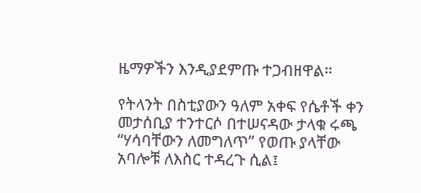ዜማዎችን እንዲያደምጡ ተጋብዘዋል።

የትላንት በስቲያውን ዓለም አቀፍ የሴቶች ቀን መታሰቢያ ተንተርሶ በተሠናዳው ታላቁ ሩጫ “ሃሳባቸውን ለመግለጥ” የወጡ ያላቸው አባሎቹ ለእስር ተዳረጉ ሲል፤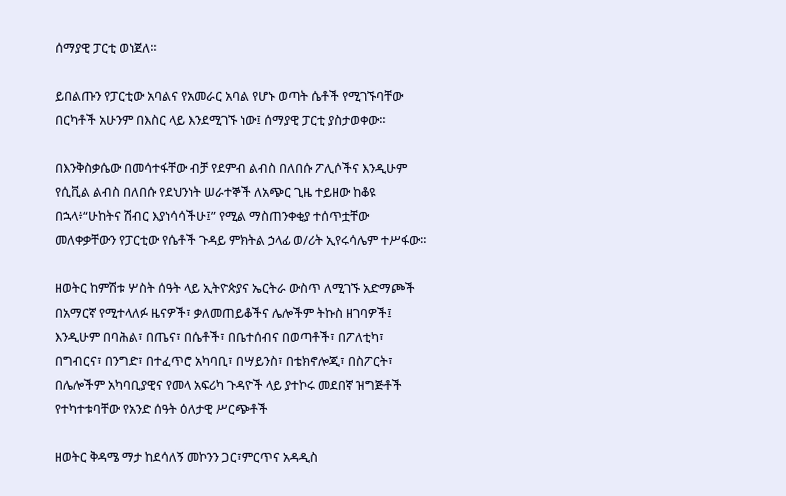ሰማያዊ ፓርቲ ወነጀለ።

ይበልጡን የፓርቲው አባልና የአመራር አባል የሆኑ ወጣት ሴቶች የሚገኙባቸው በርካቶች አሁንም በእስር ላይ እንደሚገኙ ነው፤ ሰማያዊ ፓርቲ ያስታወቀው።

በእንቅስቃሴው በመሳተፋቸው ብቻ የደምብ ልብስ በለበሱ ፖሊሶችና እንዲሁም የሲቪል ልብስ በለበሱ የደህንነት ሠራተኞች ለአጭር ጊዜ ተይዘው ከቆዩ በኋላ፥“ሁከትና ሽብር እያነሳሳችሁ፤” የሚል ማስጠንቀቂያ ተሰጥቷቸው መለቀቃቸውን የፓርቲው የሴቶች ጉዳይ ምክትል ኃላፊ ወ/ሪት ኢየሩሳሌም ተሥፋው።

ዘወትር ከምሽቱ ሦስት ሰዓት ላይ ኢትዮጵያና ኤርትራ ውስጥ ለሚገኙ አድማጮች በአማርኛ የሚተላለፉ ዜናዎች፣ ቃለመጠይቆችና ሌሎችም ትኩስ ዘገባዎች፤ እንዲሁም በባሕል፣ በጤና፣ በሴቶች፣ በቤተሰብና በወጣቶች፣ በፖለቲካ፣ በግብርና፣ በንግድ፣ በተፈጥሮ አካባቢ፣ በሣይንስ፣ በቴክኖሎጂ፣ በስፖርት፣ በሌሎችም አካባቢያዊና የመላ አፍሪካ ጉዳዮች ላይ ያተኮሩ መደበኛ ዝግጅቶች የተካተቱባቸው የአንድ ሰዓት ዕለታዊ ሥርጭቶች

ዘወትር ቅዳሜ ማታ ከደሳለኝ መኮንን ጋር፣ምርጥና አዳዲስ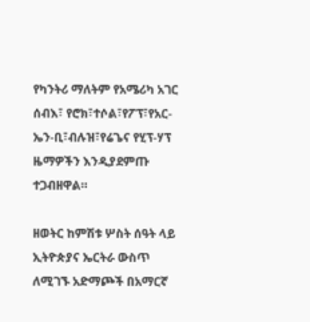የካንትሪ ማለትም የአሜሪካ አገር ሰብእ፣ የሮክ፣ተሶል፣የፖፕ፣የአር-ኤን-ቢ፣ብሉዝ፣የሬጌና የሂፕ-ሃፕ ዜማዎችን እንዲያደምጡ ተጋብዘዋል።

ዘወትር ከምሽቱ ሦስት ሰዓት ላይ ኢትዮጵያና ኤርትራ ውስጥ ለሚገኙ አድማጮች በአማርኛ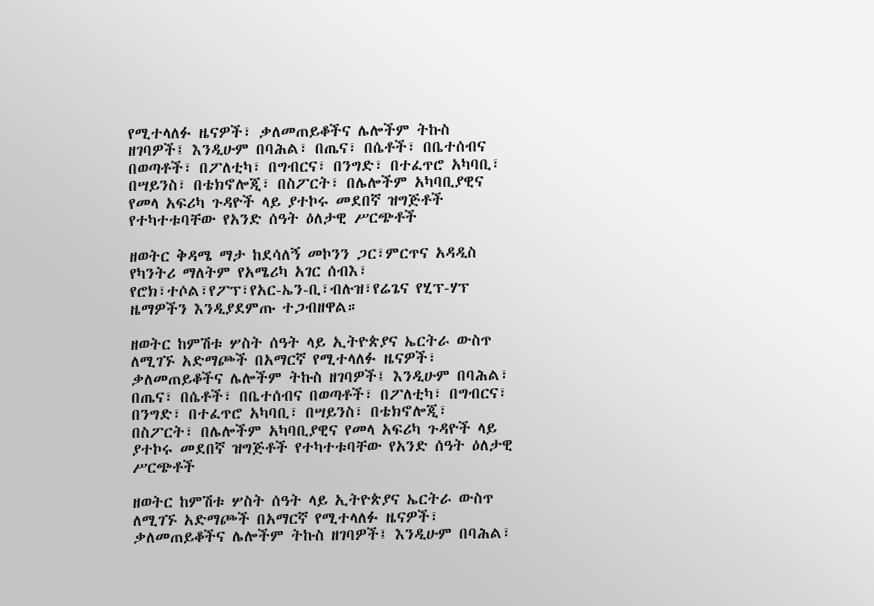የሚተላለፉ ዜናዎች፣ ቃለመጠይቆችና ሌሎችም ትኩስ ዘገባዎች፤ እንዲሁም በባሕል፣ በጤና፣ በሴቶች፣ በቤተሰብና በወጣቶች፣ በፖለቲካ፣ በግብርና፣ በንግድ፣ በተፈጥሮ አካባቢ፣ በሣይንስ፣ በቴክኖሎጂ፣ በስፖርት፣ በሌሎችም አካባቢያዊና የመላ አፍሪካ ጉዳዮች ላይ ያተኮሩ መደበኛ ዝግጅቶች የተካተቱባቸው የአንድ ሰዓት ዕለታዊ ሥርጭቶች

ዘወትር ቅዳሜ ማታ ከደሳለኝ መኮንን ጋር፣ምርጥና አዳዲስ የካንትሪ ማለትም የአሜሪካ አገር ሰብእ፣ የሮክ፣ተሶል፣የፖፕ፣የአር-ኤን-ቢ፣ብሉዝ፣የሬጌና የሂፕ-ሃፕ ዜማዎችን እንዲያደምጡ ተጋብዘዋል።

ዘወትር ከምሽቱ ሦስት ሰዓት ላይ ኢትዮጵያና ኤርትራ ውስጥ ለሚገኙ አድማጮች በአማርኛ የሚተላለፉ ዜናዎች፣ ቃለመጠይቆችና ሌሎችም ትኩስ ዘገባዎች፤ እንዲሁም በባሕል፣ በጤና፣ በሴቶች፣ በቤተሰብና በወጣቶች፣ በፖለቲካ፣ በግብርና፣ በንግድ፣ በተፈጥሮ አካባቢ፣ በሣይንስ፣ በቴክኖሎጂ፣ በስፖርት፣ በሌሎችም አካባቢያዊና የመላ አፍሪካ ጉዳዮች ላይ ያተኮሩ መደበኛ ዝግጅቶች የተካተቱባቸው የአንድ ሰዓት ዕለታዊ ሥርጭቶች

ዘወትር ከምሽቱ ሦስት ሰዓት ላይ ኢትዮጵያና ኤርትራ ውስጥ ለሚገኙ አድማጮች በአማርኛ የሚተላለፉ ዜናዎች፣ ቃለመጠይቆችና ሌሎችም ትኩስ ዘገባዎች፤ እንዲሁም በባሕል፣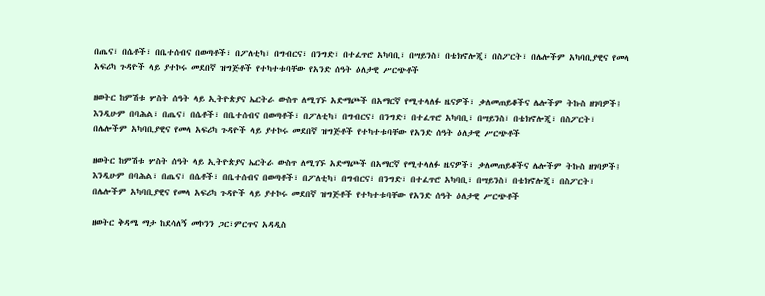በጤና፣ በሴቶች፣ በቤተሰብና በወጣቶች፣ በፖለቲካ፣ በግብርና፣ በንግድ፣ በተፈጥሮ አካባቢ፣ በሣይንስ፣ በቴክኖሎጂ፣ በስፖርት፣ በሌሎችም አካባቢያዊና የመላ አፍሪካ ጉዳዮች ላይ ያተኮሩ መደበኛ ዝግጅቶች የተካተቱባቸው የአንድ ሰዓት ዕለታዊ ሥርጭቶች

ዘወትር ከምሽቱ ሦስት ሰዓት ላይ ኢትዮጵያና ኤርትራ ውስጥ ለሚገኙ አድማጮች በአማርኛ የሚተላለፉ ዜናዎች፣ ቃለመጠይቆችና ሌሎችም ትኩስ ዘገባዎች፤ እንዲሁም በባሕል፣ በጤና፣ በሴቶች፣ በቤተሰብና በወጣቶች፣ በፖለቲካ፣ በግብርና፣ በንግድ፣ በተፈጥሮ አካባቢ፣ በሣይንስ፣ በቴክኖሎጂ፣ በስፖርት፣ በሌሎችም አካባቢያዊና የመላ አፍሪካ ጉዳዮች ላይ ያተኮሩ መደበኛ ዝግጅቶች የተካተቱባቸው የአንድ ሰዓት ዕለታዊ ሥርጭቶች

ዘወትር ከምሽቱ ሦስት ሰዓት ላይ ኢትዮጵያና ኤርትራ ውስጥ ለሚገኙ አድማጮች በአማርኛ የሚተላለፉ ዜናዎች፣ ቃለመጠይቆችና ሌሎችም ትኩስ ዘገባዎች፤ እንዲሁም በባሕል፣ በጤና፣ በሴቶች፣ በቤተሰብና በወጣቶች፣ በፖለቲካ፣ በግብርና፣ በንግድ፣ በተፈጥሮ አካባቢ፣ በሣይንስ፣ በቴክኖሎጂ፣ በስፖርት፣ በሌሎችም አካባቢያዊና የመላ አፍሪካ ጉዳዮች ላይ ያተኮሩ መደበኛ ዝግጅቶች የተካተቱባቸው የአንድ ሰዓት ዕለታዊ ሥርጭቶች

ዘወትር ቅዳሜ ማታ ከደሳለኝ መኮንን ጋር፣ምርጥና አዳዲስ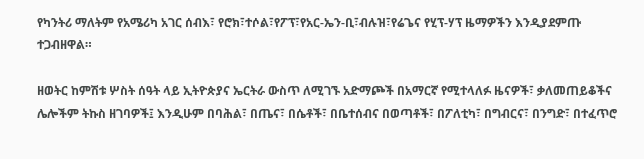የካንትሪ ማለትም የአሜሪካ አገር ሰብእ፣ የሮክ፣ተሶል፣የፖፕ፣የአር-ኤን-ቢ፣ብሉዝ፣የሬጌና የሂፕ-ሃፕ ዜማዎችን እንዲያደምጡ ተጋብዘዋል።

ዘወትር ከምሽቱ ሦስት ሰዓት ላይ ኢትዮጵያና ኤርትራ ውስጥ ለሚገኙ አድማጮች በአማርኛ የሚተላለፉ ዜናዎች፣ ቃለመጠይቆችና ሌሎችም ትኩስ ዘገባዎች፤ እንዲሁም በባሕል፣ በጤና፣ በሴቶች፣ በቤተሰብና በወጣቶች፣ በፖለቲካ፣ በግብርና፣ በንግድ፣ በተፈጥሮ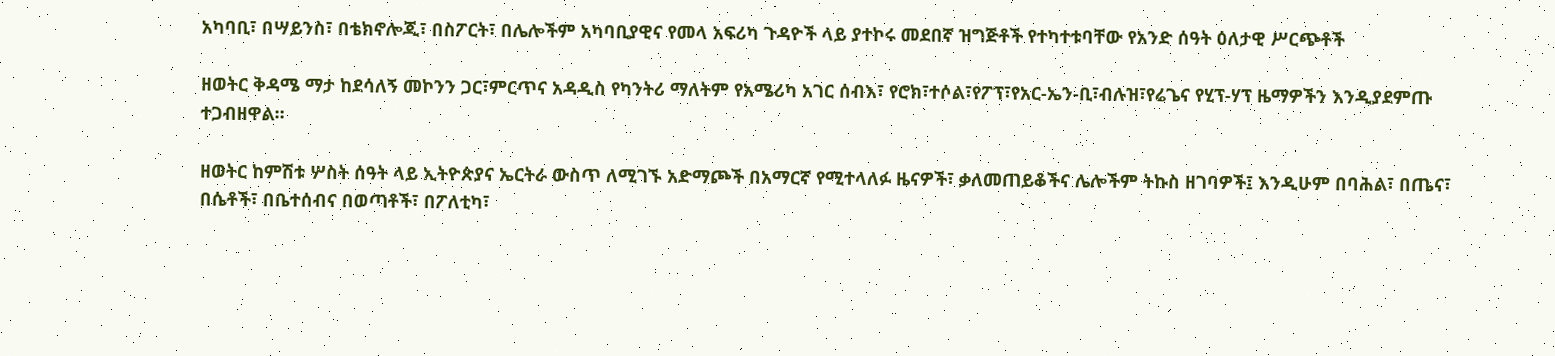አካባቢ፣ በሣይንስ፣ በቴክኖሎጂ፣ በስፖርት፣ በሌሎችም አካባቢያዊና የመላ አፍሪካ ጉዳዮች ላይ ያተኮሩ መደበኛ ዝግጅቶች የተካተቱባቸው የአንድ ሰዓት ዕለታዊ ሥርጭቶች

ዘወትር ቅዳሜ ማታ ከደሳለኝ መኮንን ጋር፣ምርጥና አዳዲስ የካንትሪ ማለትም የአሜሪካ አገር ሰብእ፣ የሮክ፣ተሶል፣የፖፕ፣የአር-ኤን-ቢ፣ብሉዝ፣የሬጌና የሂፕ-ሃፕ ዜማዎችን እንዲያደምጡ ተጋብዘዋል።

ዘወትር ከምሽቱ ሦስት ሰዓት ላይ ኢትዮጵያና ኤርትራ ውስጥ ለሚገኙ አድማጮች በአማርኛ የሚተላለፉ ዜናዎች፣ ቃለመጠይቆችና ሌሎችም ትኩስ ዘገባዎች፤ እንዲሁም በባሕል፣ በጤና፣ በሴቶች፣ በቤተሰብና በወጣቶች፣ በፖለቲካ፣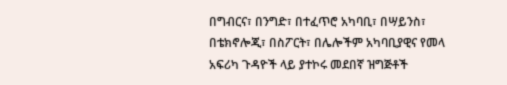በግብርና፣ በንግድ፣ በተፈጥሮ አካባቢ፣ በሣይንስ፣ በቴክኖሎጂ፣ በስፖርት፣ በሌሎችም አካባቢያዊና የመላ አፍሪካ ጉዳዮች ላይ ያተኮሩ መደበኛ ዝግጅቶች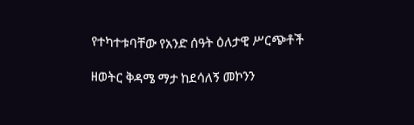የተካተቱባቸው የአንድ ሰዓት ዕለታዊ ሥርጭቶች

ዘወትር ቅዳሜ ማታ ከደሳለኝ መኮንን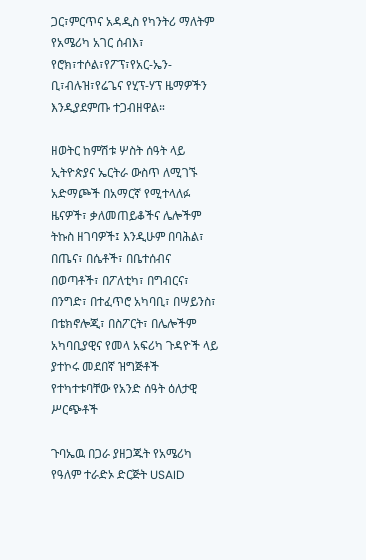ጋር፣ምርጥና አዳዲስ የካንትሪ ማለትም የአሜሪካ አገር ሰብእ፣ የሮክ፣ተሶል፣የፖፕ፣የአር-ኤን-ቢ፣ብሉዝ፣የሬጌና የሂፕ-ሃፕ ዜማዎችን እንዲያደምጡ ተጋብዘዋል።

ዘወትር ከምሽቱ ሦስት ሰዓት ላይ ኢትዮጵያና ኤርትራ ውስጥ ለሚገኙ አድማጮች በአማርኛ የሚተላለፉ ዜናዎች፣ ቃለመጠይቆችና ሌሎችም ትኩስ ዘገባዎች፤ እንዲሁም በባሕል፣ በጤና፣ በሴቶች፣ በቤተሰብና በወጣቶች፣ በፖለቲካ፣ በግብርና፣ በንግድ፣ በተፈጥሮ አካባቢ፣ በሣይንስ፣ በቴክኖሎጂ፣ በስፖርት፣ በሌሎችም አካባቢያዊና የመላ አፍሪካ ጉዳዮች ላይ ያተኮሩ መደበኛ ዝግጅቶች የተካተቱባቸው የአንድ ሰዓት ዕለታዊ ሥርጭቶች

ጉባኤዉ በጋራ ያዘጋጁት የአሜሪካ የዓለም ተራድኦ ድርጅት USAID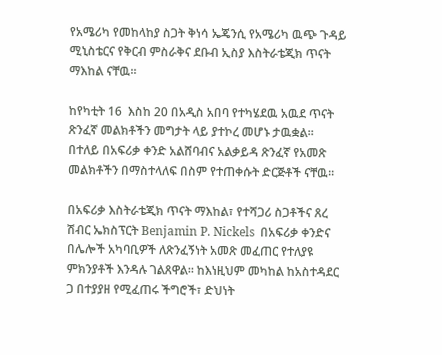የአሜሪካ የመከላከያ ስጋት ቅነሳ ኤጄንሲ የአሜሪካ ዉጭ ጉዳይ ሚኒስቴርና የቅርብ ምስራቅና ደቡብ ኢስያ እስትራቴጂክ ጥናት ማእከል ናቸዉ።

ከየካቲት 16  እስከ 20 በአዲስ አበባ የተካሄደዉ አዉደ ጥናት ጽንፈኛ መልክቶችን መግታት ላይ ያተኮረ መሆኑ ታዉቋል። በተለይ በአፍሪቃ ቀንድ አልሸባብና አልቃይዳ ጽንፈኛ የአመጽ መልክቶችን በማስተላለፍ በስም የተጠቀሱት ድርጅቶች ናቸዉ።

በአፍሪቃ እስትራቴጂክ ጥናት ማእከል፣ የተሻጋሪ ስጋቶችና ጸረ ሽብር ኤክስፕርት Benjamin P. Nickels  በአፍሪቃ ቀንድና በሌሎች አካባቢዎች ለጽንፈኝነት አመጽ መፈጠር የተለያዩ ምክንያቶች እንዳሉ ገልጸዋል። ከእነዚህም መካከል ከአስተዳደር ጋ በተያያዘ የሚፈጠሩ ችግሮች፣ ድህነት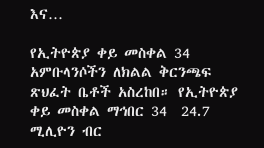እና…

የኢትዮጵያ ቀይ መስቀል 34 አምቡላንሶችን ለክልል ቅርንጫፍ ጽህፈት ቤቶች አስረከበ። የኢትዮጵያ ቀይ መስቀል ማኅበር 34  24.7 ሚሊዮን ብር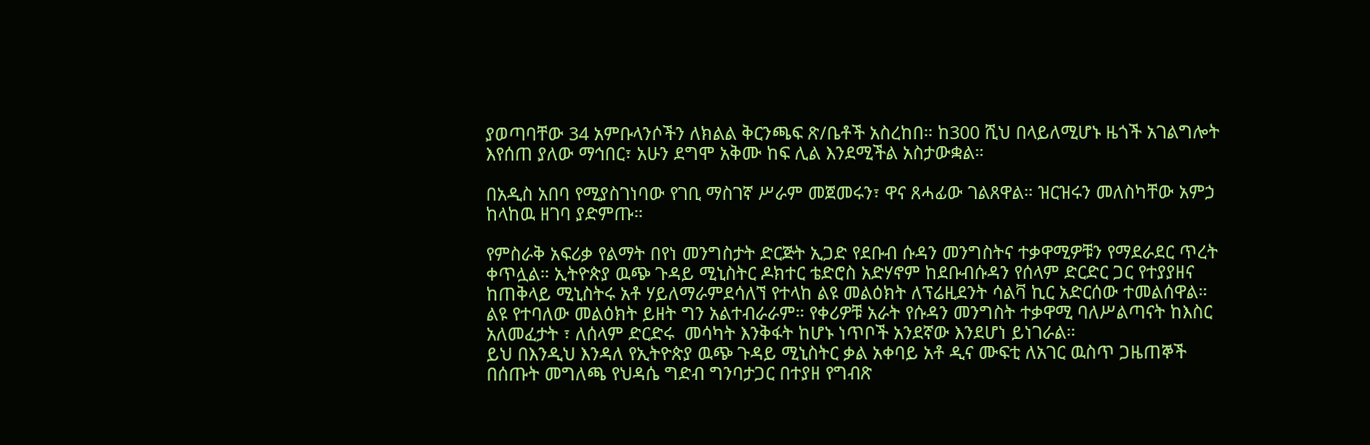ያወጣባቸው 34 አምቡላንሶችን ለክልል ቅርንጫፍ ጽ/ቤቶች አስረከበ። ከ300 ሺህ በላይለሚሆኑ ዜጎች አገልግሎት እየሰጠ ያለው ማኅበር፣ አሁን ደግሞ አቅሙ ከፍ ሊል እንደሚችል አስታውቋል።

በአዲስ አበባ የሚያስገነባው የገቢ ማስገኛ ሥራም መጀመሩን፣ ዋና ጸሓፊው ገልጸዋል። ዝርዝሩን መለስካቸው አምኃ ከላከዉ ዘገባ ያድምጡ።

የምስራቅ አፍሪቃ የልማት በየነ መንግስታት ድርጅት ኢጋድ የደቡብ ሱዳን መንግስትና ተቃዋሚዎቹን የማደራደር ጥረት ቀጥሏል። ኢትዮጵያ ዉጭ ጉዳይ ሚኒስትር ዶክተር ቴድሮስ አድሃኖም ከደቡብሱዳን የሰላም ድርድር ጋር የተያያዘና ከጠቅላይ ሚኒስትሩ አቶ ሃይለማራምደሳለኘ የተላከ ልዩ መልዕክት ለፕሬዚደንት ሳልቫ ኪር አድርሰው ተመልሰዋል።
ልዩ የተባለው መልዕክት ይዘት ግን አልተብራራም። የቀሪዎቹ አራት የሱዳን መንግስት ተቃዋሚ ባለሥልጣናት ከእስር አለመፈታት ፣ ለሰላም ድርድሩ  መሳካት እንቅፋት ከሆኑ ነጥቦች አንደኛው እንደሆነ ይነገራል።
ይህ በእንዲህ እንዳለ የኢትዮጵያ ዉጭ ጉዳይ ሚኒስትር ቃል አቀባይ አቶ ዲና ሙፍቲ ለአገር ዉስጥ ጋዜጠኞች በሰጡት መግለጫ የህዳሴ ግድብ ግንባታጋር በተያዘ የግብጽ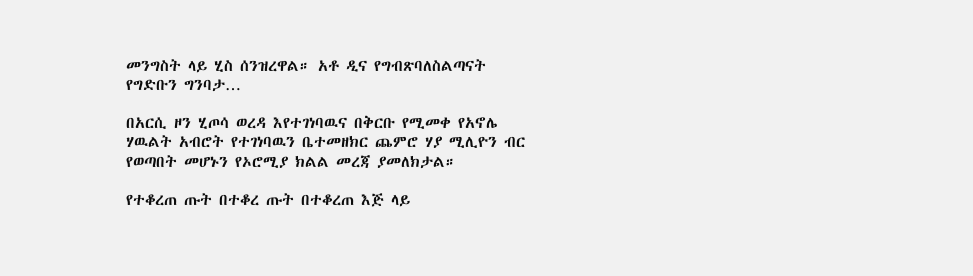መንግስት ላይ ሂስ ሰንዝረዋል። አቶ ዲና የግብጽባለስልጣናት የግድቡን ግንባታ…

በአርሲ ዞን ሂጦሳ ወረዳ እየተገነባዉና በቅርቡ የሚመቀ የአኖሌ ሃዉልት አብሮት የተገነባዉን ቤተመዘክር ጨምሮ ሃያ ሚሊዮን ብር የወጣበት መሆኑን የኦሮሚያ ክልል መረጃ ያመለክታል።

የተቆረጠ ጡት በተቆረ ጡት በተቆረጠ እጅ ላይ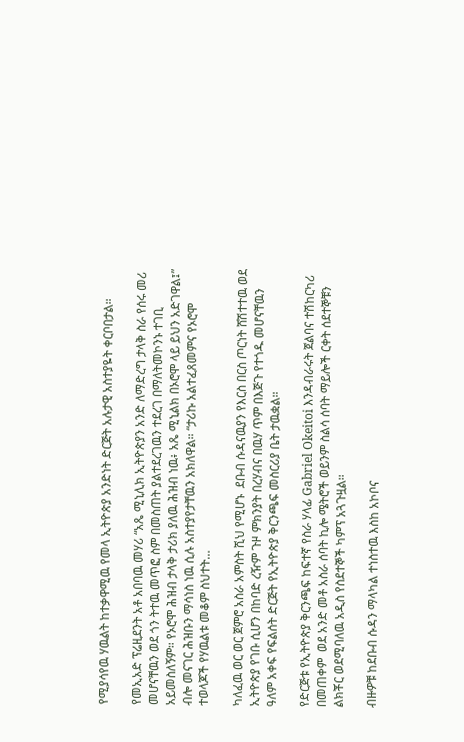የሚያሳየዉ ሃዉልት ከተቃዋሚዉ የመላ ኢትዮጵያ አንድነት ድርጅት አሉታዊ አስተያዬት ቀርቦበታል።

የመኢአድ ፕሬዚደንት አቶ አበባዉ መሃሪ “አጼ ሚኒሊክ ኢትዮጵያን አንድ ለማድረግ ታላቅ ስራ የሰሩ መሪ መሆናቸዉን ወደ ጎን ትተዉ መጥፎ ስም በመስጠት ያልተደረገዉን ተደረገ በማለትመኮንኑ ተገቢ አይመስለኝም። የኦሮሞ ሕዝብ ታላቅ ታሪክ ያለዉ ሕዝብ ነዉ፥ አጼ ሚኒልክ በኦሮሞ ላይ ይህን አድገዋል፤” ብሎ መናገር ሕዝቡን ማሳነስ ነዉ ሲሉ አስተያየታቸዉን አክለዋል። “ታሪኩ አልተፈጸመምና የኦሮሞ ተወላጆች የሃዉልቱ መቆም ስህተት…

ካለፈዉ ወር ወር ጀምሮ አስራ አምስት ሺህ የሚሆኑ  ደቡብ ሱዳናዉያን የእርስ በርስ ጦርነት ሸሽተተዉ ወደ ኢትዮጵያ የገቡ ሲሆን በከባድ ረዥም ጉዞ ምክንያት በረሃብና በዉሃ ጥም በእጅጉ የተጎዱ መሆናቸዉን ዓለም አቀፍ የፍልሰት ድርጅት የኢትዮጵያ ቅርንጫፍ መስርሪያ ቤት ታዉቋል።

የድርጅቱ የኢትዮጵያ ቅርንጫፍ ከፍተኛ የስራ ሃላፊ Gabriel Okeitoi እንዳብራሩት ጀልባና ተሽከርካሪ በመጠቀም  ወደ አንድ መቶ አስራ ሰባት ኪሎ ሜትሮች ወይንም ስልሳ ሰባት ማይሎች ርቀት ሰደተኞቹን ልክቾር ወደሚባለዉ አዲስ የስደተኞች ካምፕ አጓጉዟል።

ብዙዎቹ ከደቡብ ሱዳን ማላካል ተነስተዉ እስከ አኮቦና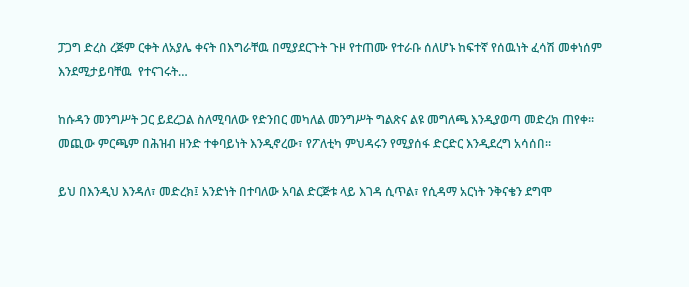ፓጋግ ድረስ ረጅም ርቀት ለአያሌ ቀናት በእግራቸዉ በሚያደርጉት ጉዞ የተጠሙ የተራቡ ሰለሆኑ ከፍተኛ የሰዉነት ፈሳሽ መቀነሰም እንደሚታይባቸዉ  የተናገሩት…

ከሱዳን መንግሥት ጋር ይደረጋል ስለሚባለው የድንበር መካለል መንግሥት ግልጽና ልዩ መግለጫ እንዲያወጣ መድረክ ጠየቀ። መጪው ምርጫም በሕዝብ ዘንድ ተቀባይነት እንዲኖረው፣ የፖለቲካ ምህዳሩን የሚያሰፋ ድርድር እንዲደረግ አሳሰበ።

ይህ በእንዲህ እንዳለ፣ መድረክ፤ አንድነት በተባለው አባል ድርጅቱ ላይ እገዳ ሲጥል፣ የሲዳማ አርነት ንቅናቄን ደግሞ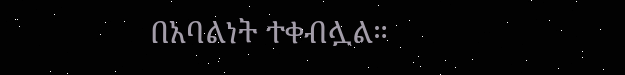በአባልነት ተቀብሏል።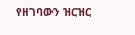የዘገባውን ዝርዝር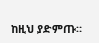ከዚህ ያድምጡ።